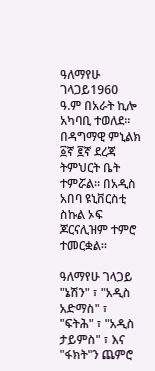ዓለማየሁ ገላጋይ1960 ዓ.ም በአራት ኪሎ አካባቢ ተወለደ። በዳግማዊ ምኒልክ ፩ኛ ፪ኛ ደረጃ ትምህርት ቤት ተምሯል። በአዲስ አበባ ዩኒቨርስቲ ስኩል ኦፍ ጆርናሊዝም ተምሮ ተመርቋል።

ዓለማየሁ ገላጋይ "ኔሽን" ፣ "አዲስ አድማስ" ፣ "ፍትሕ" ፣ "አዲስ ታይምስ" ፣ እና "ፋክት"ን ጨምሮ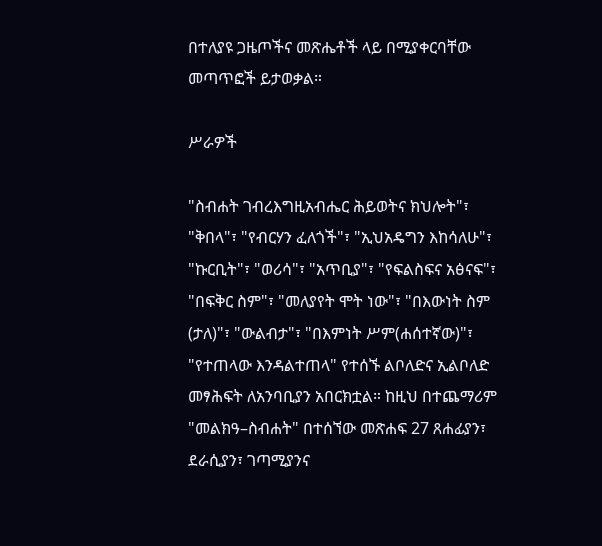በተለያዩ ጋዜጦችና መጽሔቶች ላይ በሚያቀርባቸው መጣጥፎች ይታወቃል።

ሥራዎች

"ስብሐት ገብረእግዚአብሔር ሕይወትና ክህሎት"፣ "ቅበላ"፣ "የብርሃን ፈለጎች"፣ "ኢህአዴግን እከሳለሁ"፣ "ኩርቢት"፣ "ወሪሳ"፣ "አጥቢያ"፣ "የፍልስፍና አፅናፍ"፣ "በፍቅር ስም"፣ "መለያየት ሞት ነው"፣ "በእውነት ስም (ታለ)"፣ "ውልብታ"፣ "በእምነት ሥም(ሐሰተኛው)"፣ "የተጠላው እንዳልተጠላ" የተሰኙ ልቦለድና ኢልቦለድ መፃሕፍት ለአንባቢያን አበርክቷል። ከዚህ በተጨማሪም "መልክዓ–ስብሐት" በተሰኘው መጽሐፍ 27 ጸሐፊያን፣ ደራሲያን፣ ገጣሚያንና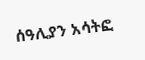ሰዓሊያን አሳትፎ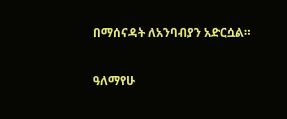በማሰናዳት ለአንባብያን አድርሷል።

ዓለማየሁ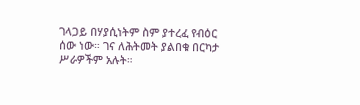ገላጋይ በሃያሲነትም ስም ያተረፈ የብዕር ሰው ነው። ገና ለሕትመት ያልበቁ በርካታ ሥራዎችም አሉት።